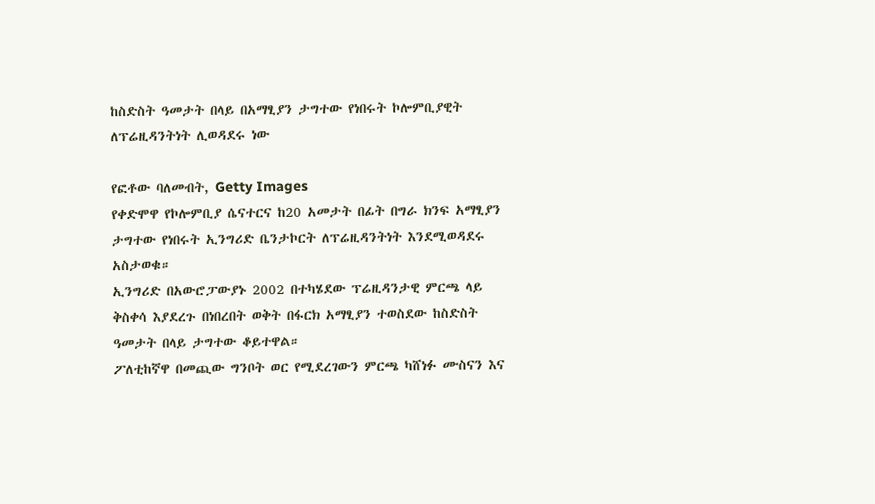ከስድስት ዓመታት በላይ በአማፂያን ታግተው የነበሩት ኮሎምቢያዊት ለፕሬዚዳንትነት ሊወዳደሩ ነው

የፎቶው ባለመብት, Getty Images
የቀድሞዋ የኮሎምቢያ ሴናተርና ከ20 አመታት በፊት በግራ ክንፍ አማፂያን ታግተው የነበሩት ኢንግሪድ ቤንታኮርት ለፕሬዚዳንትነት እንደሚወዳደሩ አስታወቁ።
ኢንግሪድ በአውሮፓውያኑ 2002 በተካሄደው ፕሬዚዳንታዊ ምርጫ ላይ ቅስቀሳ እያደረጉ በነበረበት ወቅት በፋርክ አማፂያን ተወስደው ከስድስት ዓመታት በላይ ታግተው ቆይተዋል።
ፖለቲከኛዋ በመጪው ግንቦት ወር የሚደረገውን ምርጫ ካሸነፉ ሙስናን እና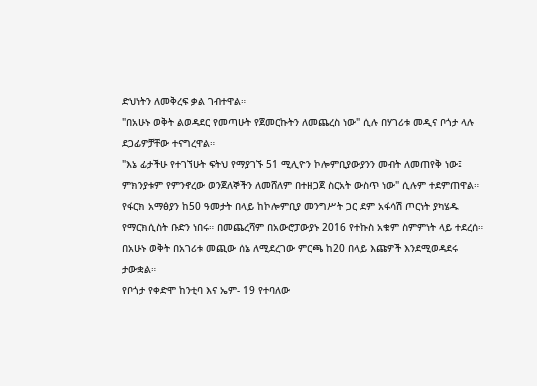ድህነትን ለመቅረፍ ቃል ገብተዋል።
"በአሁኑ ወቅት ልወዳደር የመጣሁት የጀመርኩትን ለመጨረስ ነው" ሲሉ በሃገሪቱ መዲና ቦጎታ ላሉ ደጋፊዎቻቸው ተናግረዋል።
"እኔ ፊታችሁ የተገኘሁት ፍትህ የማያገኙ 51 ሚሊዮን ኮሎምቢያውያንን መብት ለመጠየቅ ነው፤ ምክንያቱም የምንኖረው ወንጀለኞችን ለመሸለም በተዘጋጀ ስርአት ውስጥ ነው" ሲሉም ተደምጠዋል።
የፋርክ አማፅያን ከ50 ዓመታት በላይ ከኮሎምቢያ መንግሥት ጋር ደም አፋሳሽ ጦርነት ያካሄዱ የማርክሲስት ቡድን ነበሩ። በመጨረሻም በአውሮፓውያኑ 2016 የተኩስ አቁም ስምምነት ላይ ተደረሰ።
በአሁኑ ወቅት በአገሪቱ መጪው ሰኔ ለሚደረገው ምርጫ ከ20 በላይ እጩዎች እንደሚወዳደሩ ታውቋል።
የቦጎታ የቀድሞ ከንቲባ እና ኤም- 19 የተባለው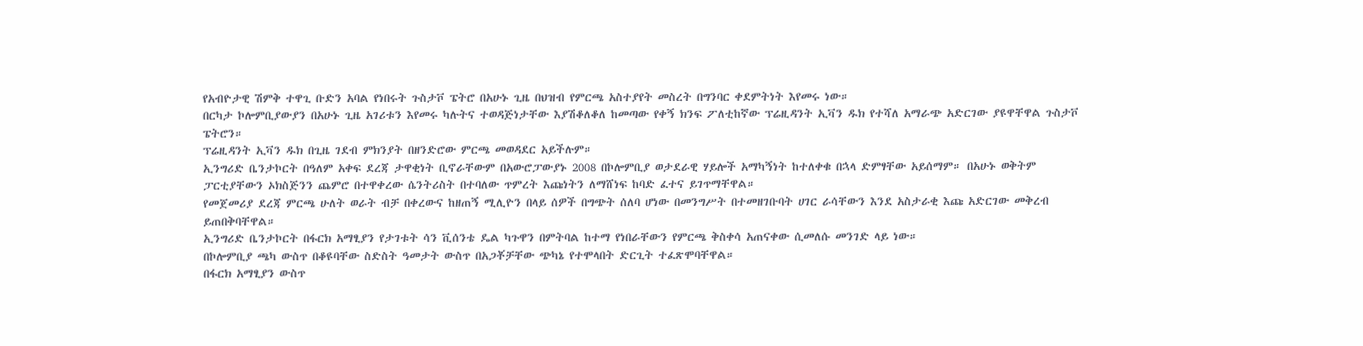የአብዮታዊ ሽምቅ ተዋጊ ቡድን አባል የነበሩት ጉስታቮ ፔትሮ በአሁኑ ጊዜ በህዝብ የምርጫ አስተያየት መስረት በግንባር ቀደምትነት እየመሩ ነው።
በርካታ ኮሎምቢያውያን በአሁኑ ጊዜ አገሪቱን እየመሩ ካሉትና ተወዳጅነታቸው እያሽቆለቆለ ከመጣው የቀኝ ክንፍ ፖለቲከኛው ፕሬዚዳንት ኢቫን ዱክ የተሻለ አማራጭ አድርገው ያዩዋቸዋል ጉስታቮ ፔትሮን።
ፕሬዚዳንት ኢቫን ዱክ በጊዜ ገደብ ምክንያት በዘንድሮው ምርጫ መወዳደር አይችሉም።
ኢንግሪድ ቤንታኮርት በዓለም አቀፍ ደረጃ ታዋቂነት ቢኖራቸውም በአውሮፓውያኑ 2008 በኮሎምቢያ ወታደራዊ ሃይሎች አማካኝነት ከተለቀቁ በኋላ ድምፃቸው አይሰማም። በአሁኑ ወቅትም ፓርቲያቸውን ኦክስጅንን ጨምሮ በተዋቀረው ሴንትሪስት በተባለው ጥምረት እጩነትን ለማሸነፍ ከባድ ፈተና ይገጥማቸዋል።
የመጀመሪያ ደረጃ ምርጫ ሁለት ወራት ብቻ በቀረውና ከዘጠኝ ሚሊዮን በላይ ሰዎች በግጭት ሰለባ ሆነው በመንግሥት በተመዘገቡባት ሀገር ራሳቸውን እንደ አስታራቂ እጩ አድርገው መቅረብ ይጠበቅባቸዋል።
ኢንግሪድ ቤንታኮርት በፋርክ አማፂያን የታገቱት ሳን ቪሰንቴ ዴል ካጉዋን በምትባል ከተማ የነበራቸውን የምርጫ ቅስቀሳ አጠናቀው ሲመለሱ መንገድ ላይ ነው።
በኮሎምቢያ ጫካ ውስጥ በቆዩባቸው ስድስት ዓመታት ውስጥ በአጋቾቻቸው ጭካኔ የተሞላበት ድርጊት ተፈጽሞባቸዋል።
በፋርክ አማፂያን ውስጥ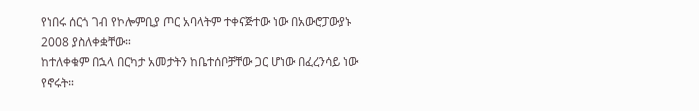የነበሩ ሰርጎ ገብ የኮሎምቢያ ጦር አባላትም ተቀናጅተው ነው በአውሮፓውያኑ 2008 ያስለቀቋቸው።
ከተለቀቁም በኋላ በርካታ አመታትን ከቤተሰቦቻቸው ጋር ሆነው በፈረንሳይ ነው የኖሩት።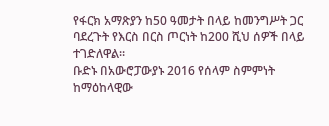የፋርክ አማጽያን ከ50 ዓመታት በላይ ከመንግሥት ጋር ባደረጉት የእርስ በርስ ጦርነት ከ200 ሺህ ሰዎች በላይ ተገድለዋል።
ቡድኑ በአውሮፓውያኑ 2016 የሰላም ስምምነት ከማዕከላዊው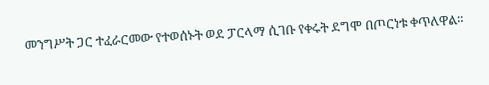መንግሥት ጋር ተፈራርመው የተወሰኑት ወደ ፓርላማ ሲገቡ የቀሩት ደግሞ በጦርነቱ ቀጥለዋል።